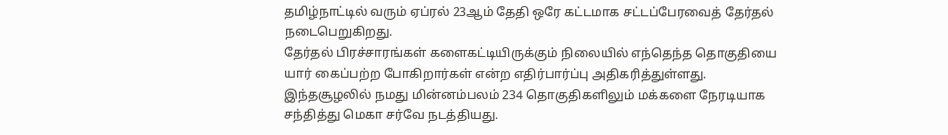தமிழ்நாட்டில் வரும் ஏப்ரல் 23ஆம் தேதி ஒரே கட்டமாக சட்டப்பேரவைத் தேர்தல் நடைபெறுகிறது.
தேர்தல் பிரச்சாரங்கள் களைகட்டியிருக்கும் நிலையில் எந்தெந்த தொகுதியை யார் கைப்பற்ற போகிறார்கள் என்ற எதிர்பார்ப்பு அதிகரித்துள்ளது.
இந்தசூழலில் நமது மின்னம்பலம் 234 தொகுதிகளிலும் மக்களை நேரடியாக சந்தித்து மெகா சர்வே நடத்தியது.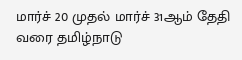மார்ச் 20 முதல் மார்ச் 31ஆம் தேதி வரை தமிழ்நாடு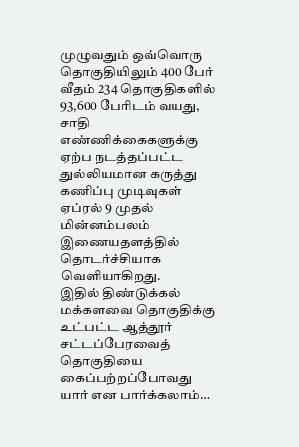முழுவதும் ஒவ்வொரு தொகுதியிலும் 400 பேர் வீதம் 234 தொகுதிகளில் 93,600 பேரிடம் வயது, சாதி எண்ணிக்கைகளுக்கு ஏற்ப நடத்தப்பட்ட துல்லியமான கருத்து கணிப்பு முடிவுகள் ஏப்ரல் 9 முதல் மின்னம்பலம் இணையதளத்தில் தொடர்ச்சியாக வெளியாகிறது.
இதில் திண்டுக்கல் மக்களவை தொகுதிக்கு உட்பட்ட ஆத்தூர் சட்டப்பேரவைத் தொகுதியை கைப்பற்றப்போவது யார் என பார்க்கலாம்…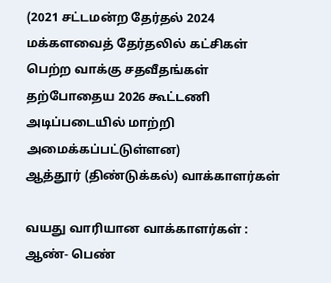(2021 சட்டமன்ற தேர்தல் 2024 மக்களவைத் தேர்தலில் கட்சிகள் பெற்ற வாக்கு சதவீதங்கள் தற்போதைய 2026 கூட்டணி அடிப்படையில் மாற்றி அமைக்கப்பட்டுள்ளன)
ஆத்தூர் (திண்டுக்கல்) வாக்காளர்கள்

வயது வாரியான வாக்காளர்கள் : ஆண்- பெண்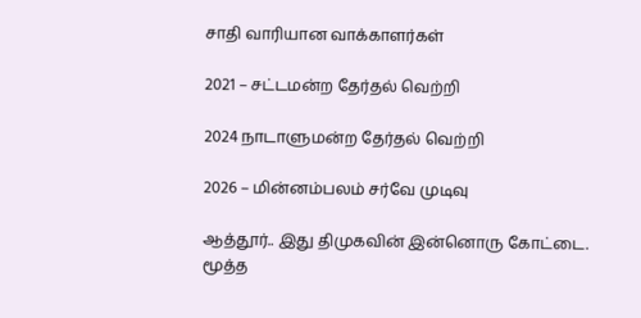சாதி வாரியான வாக்காளர்கள்

2021 – சட்டமன்ற தேர்தல் வெற்றி

2024 நாடாளுமன்ற தேர்தல் வெற்றி

2026 – மின்னம்பலம் சர்வே முடிவு

ஆத்தூர்.. இது திமுகவின் இன்னொரு கோட்டை. மூத்த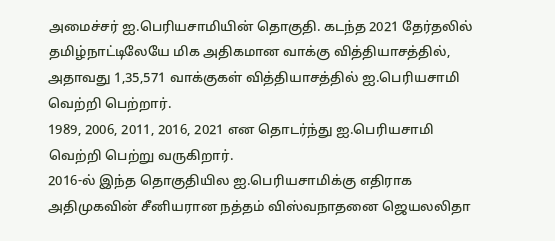அமைச்சர் ஐ.பெரியசாமியின் தொகுதி. கடந்த 2021 தேர்தலில் தமிழ்நாட்டிலேயே மிக அதிகமான வாக்கு வித்தியாசத்தில், அதாவது 1,35,571 வாக்குகள் வித்தியாசத்தில் ஐ.பெரியசாமி வெற்றி பெற்றார்.
1989, 2006, 2011, 2016, 2021 என தொடர்ந்து ஐ.பெரியசாமி வெற்றி பெற்று வருகிறார்.
2016-ல் இந்த தொகுதியில ஐ.பெரியசாமிக்கு எதிராக அதிமுகவின் சீனியரான நத்தம் விஸ்வநாதனை ஜெயலலிதா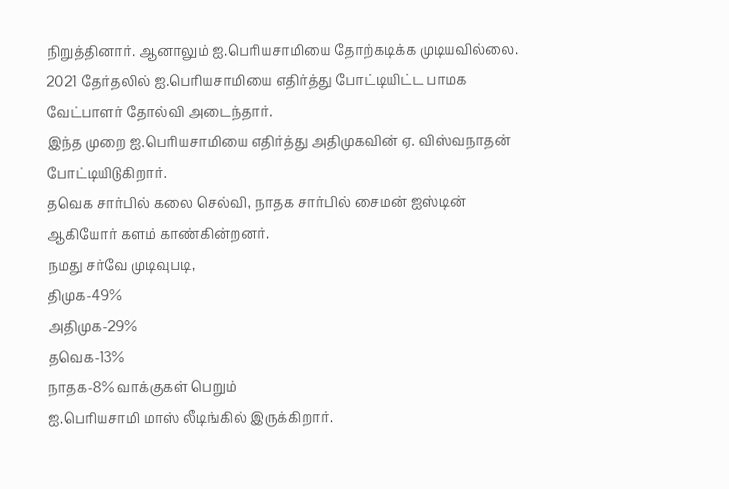நிறுத்தினார். ஆனாலும் ஐ.பெரியசாமியை தோற்கடிக்க முடியவில்லை.
2021 தேர்தலில் ஐ.பெரியசாமியை எதிர்த்து போட்டியிட்ட பாமக வேட்பாளர் தோல்வி அடைந்தார்.
இந்த முறை ஐ.பெரியசாமியை எதிர்த்து அதிமுகவின் ஏ. விஸ்வநாதன் போட்டியிடுகிறார்.
தவெக சார்பில் கலை செல்வி, நாதக சார்பில் சைமன் ஐஸ்டின் ஆகியோர் களம் காண்கின்றனர்.
நமது சர்வே முடிவுபடி,
திமுக-49%
அதிமுக-29%
தவெக-13%
நாதக-8% வாக்குகள் பெறும்
ஐ.பெரியசாமி மாஸ் லீடிங்கில் இருக்கிறார்.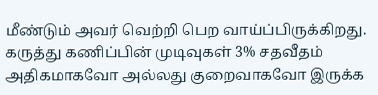மீண்டும் அவர் வெற்றி பெற வாய்ப்பிருக்கிறது.
கருத்து கணிப்பின் முடிவுகள் 3% சதவீதம் அதிகமாகவோ அல்லது குறைவாகவோ இருக்க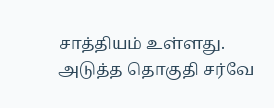சாத்தியம் உள்ளது.
அடுத்த தொகுதி சர்வே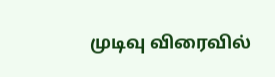முடிவு விரைவில்